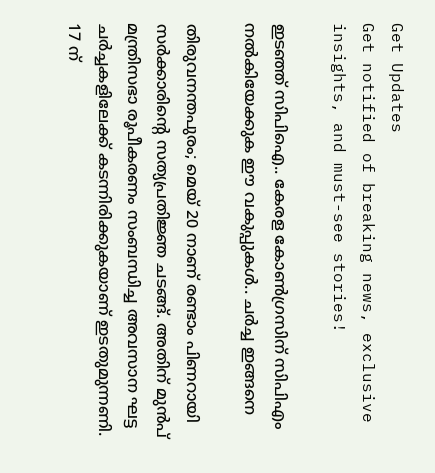Get Updates
Get notified of breaking news, exclusive insights, and must-see stories!

ഇടഞ്ഞ് സിപിഐ.. കേരള കോൺഗ്രസിന് സിപിഎം നൽകിയേക്കുക ഈ വകുപ്പുകൾ.. ചർച്ച ഇങ്ങനെ

തിരുവനന്തപുരം; മെയ് 20 നാണ് രണ്ടാം പിണറായി സർക്കാരിന്റെ സത്യപ്രതിജ്ഞ ചടങ്ങ്. അതിന് മുൻപ് മന്ത്രിസഭാ രൂപീകരണം സംബന്ധിച്ച അവസാന ഘട്ട ചർച്ചകളിലേക്ക് കടന്നിരിക്കുകയാണ് ഇടതുമുന്നണി. 17 ന്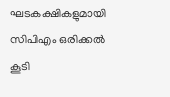ഘടകക്ഷികളുമായി സിപിഎം ഒരിക്കൽ കൂടി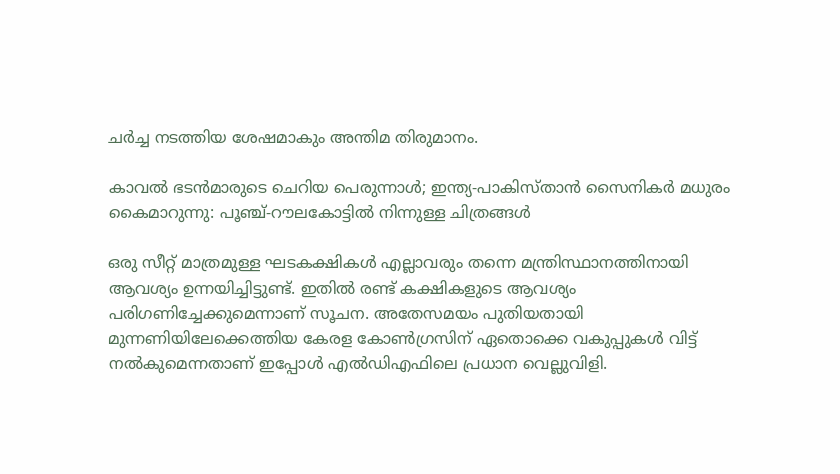ചർച്ച നടത്തിയ ശേഷമാകും അന്തിമ തിരുമാനം.

കാവല്‍ ഭടന്‍മാരുടെ ചെറിയ പെരുന്നാള്‍; ഇന്ത്യ-പാകിസ്താന്‍ സൈനികര്‍ മധുരം കൈമാറുന്നു: പൂഞ്ച്-റൗലകോട്ടില്‍ നിന്നുള്ള ചിത്രങ്ങള്‍

ഒരു സീറ്റ് മാത്രമുള്ള ഘടകക്ഷികൾ എല്ലാവരും തന്നെ മന്ത്രിസ്ഥാനത്തിനായി ആവശ്യം ഉന്നയിച്ചിട്ടുണ്ട്. ഇതിൽ രണ്ട് കക്ഷികളുടെ ആവശ്യം പരിഗണിച്ചേക്കുമെന്നാണ് സൂചന. അതേസമയം പുതിയതായി മുന്നണിയിലേക്കെത്തിയ കേരള കോൺഗ്രസിന് ഏതൊക്കെ വകുപ്പുകൾ വിട്ട് നൽകുമെന്നതാണ് ഇപ്പോൾ എൽഡിഎഫിലെ പ്രധാന വെല്ലുവിളി.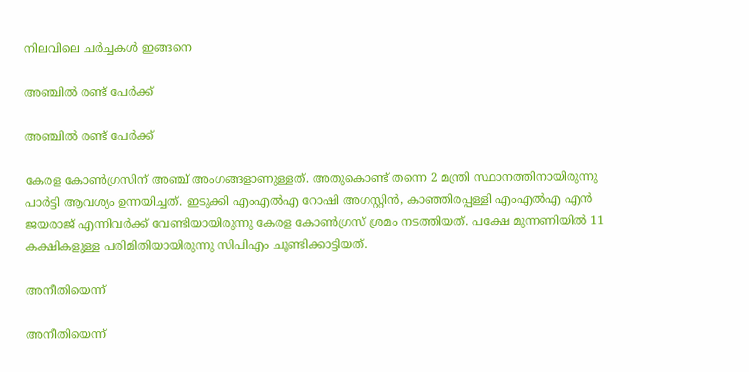നിലവിലെ ചർച്ചകൾ ഇങ്ങനെ

അഞ്ചിൽ രണ്ട് പേർക്ക്

അഞ്ചിൽ രണ്ട് പേർക്ക്

കേരള കോൺഗ്രസിന് അഞ്ച് അംഗങ്ങളാണുള്ളത്. അതുകൊണ്ട് തന്നെ 2 മന്ത്രി സ്ഥാനത്തിനായിരുന്നു പാർട്ടി ആവശ്യം ഉന്നയിച്ചത്. ഇടുക്കി എംഎൽഎ റോഷി അഗസ്റ്റിൻ, കാഞ്ഞിരപ്പള്ളി എംഎൽഎ എൻ ജയരാജ് എന്നിവർക്ക് വേണ്ടിയായിരുന്നു കേരള കോൺഗ്രസ് ശ്രമം നടത്തിയത്. പക്ഷേ മുന്നണിയിൽ 11 കക്ഷികളുള്ള പരിമിതിയായിരുന്നു സിപിഎം ചൂണ്ടിക്കാട്ടിയത്.

അനീതിയെന്ന്

അനീതിയെന്ന്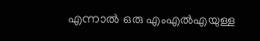എന്നാൽ ഒരു എംഎൽഎയുള്ള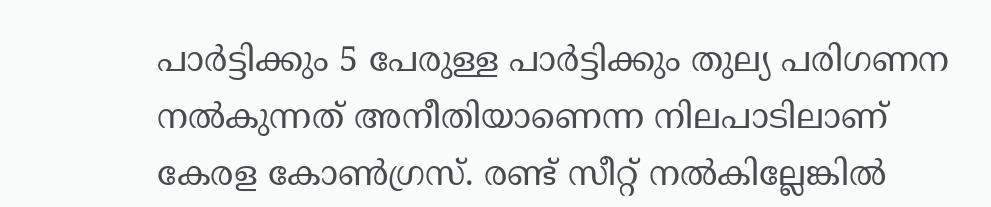പാർട്ടിക്കും 5 പേരുള്ള പാർട്ടിക്കും തുല്യ പരിഗണന നൽകുന്നത് അനീതിയാണെന്ന നിലപാടിലാണ് കേരള കോൺഗ്രസ്. രണ്ട് സീറ്റ് നൽകില്ലേങ്കിൽ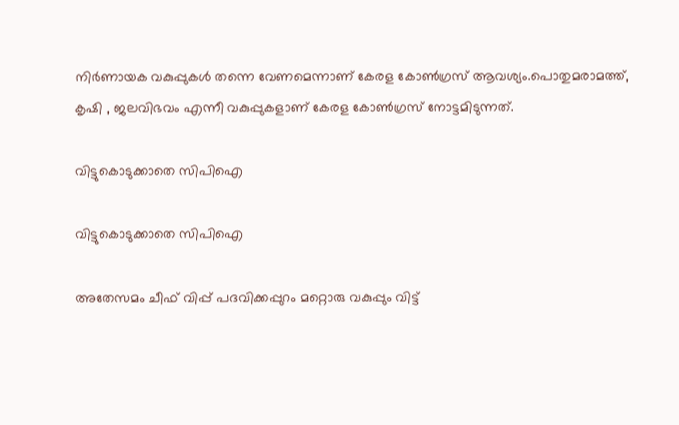നിർണായക വകുപ്പുകൾ തന്നെ വേണമെന്നാണ് കേരള കോൺഗ്രസ് ആവശ്യം.പൊതുമരാമത്ത്, കൃഷി , ജലവിഭവം എന്നീ വകുപ്പുകളാണ് കേരള കോൺഗ്രസ് നോട്ടമിടുന്നത്.

വിട്ടുകൊടുക്കാതെ സിപിഐ

വിട്ടുകൊടുക്കാതെ സിപിഐ

അതേസമം ചീഫ് വിപ്പ് പദവിക്കപ്പുറം മറ്റൊരു വകുപ്പും വിട്ട്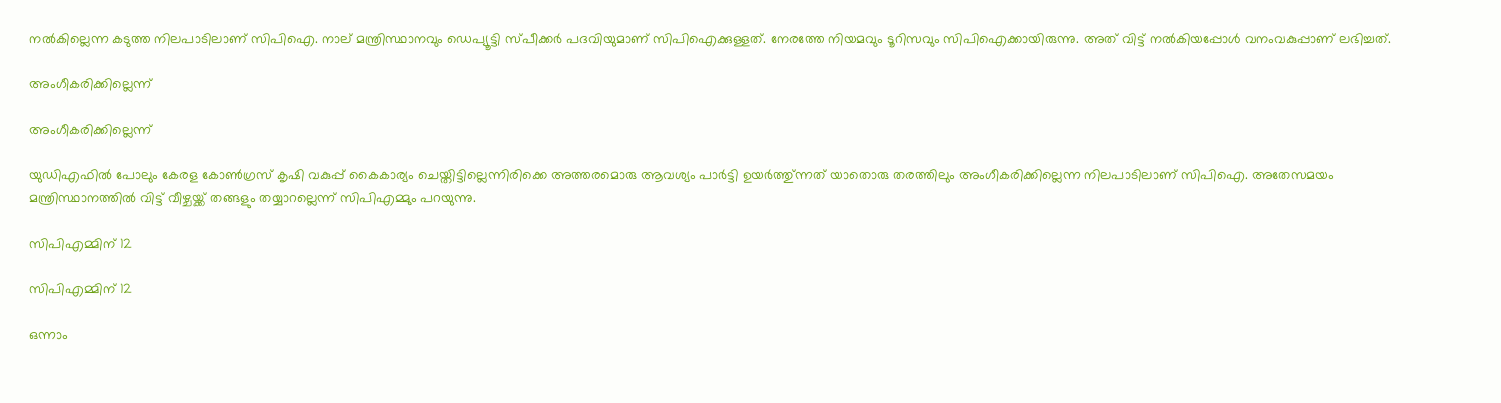നൽകില്ലെന്ന കടുത്ത നിലപാടിലാണ് സിപിഐ. നാല് മന്ത്രിസ്ഥാനവും ഡെപ്യൂട്ടി സ്പീക്കർ പദവിയുമാണ് സിപിഐക്കുള്ളത്. നേരത്തേ നിയമവും ടൂറിസവും സിപിഐക്കായിരുന്നു. അത് വിട്ട് നൽകിയപ്പോൾ വനംവകുപ്പാണ് ലഭിച്ചത്.

അംഗീകരിക്കില്ലെന്ന്

അംഗീകരിക്കില്ലെന്ന്

യുഡിഎഫിൽ പോലും കേരള കോൺഗ്രസ് കൃഷി വകുപ്പ് കൈകാര്യം ചെയ്തിട്ടില്ലെന്നിരിക്കെ അത്തരമൊരു ആവശ്യം പാർട്ടി ഉയർത്തു്ന്നത് യാതൊരു തരത്തിലും അംഗീകരിക്കില്ലെന്ന നിലപാടിലാണ് സിപിഐ. അതേസമയം മന്ത്രിസ്ഥാനത്തിൽ വിട്ട് വീഴ്ചയ്ക്ക് തങ്ങളും തയ്യാറല്ലെന്ന് സിപിഎമ്മും പറയുന്നു.

സിപിഎമ്മിന് 12

സിപിഎമ്മിന് 12

ഒന്നാം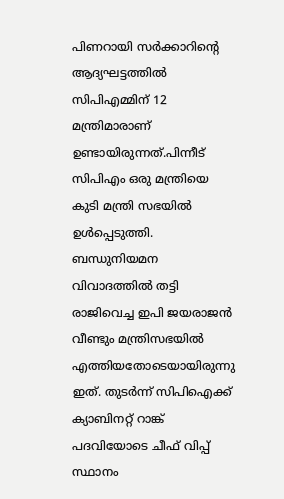പിണറായി സര്‍ക്കാറിന്‍റെ ആദ്യഘട്ടത്തില്‍ സിപിഎമ്മിന് 12 മന്ത്രിമാരാണ് ഉണ്ടായിരുന്നത്.പിന്നീട് സിപിഎം ഒരു മന്ത്രിയെ കുടി മന്ത്രി സഭയിൽ ഉള്‍പ്പെടുത്തി. ബന്ധുനിയമന വിവാദത്തിൽ തട്ടി രാജിവെച്ച ഇപി ജയരാജൻ വീണ്ടും മന്ത്രിസഭയിൽ എത്തിയതോടെയായിരുന്നു ഇത്. തുടർന്ന് സിപിഐക്ക് ക്യാബിനറ്റ് റാങ്ക് പദവിയോടെ ചീഫ് വിപ്പ് സ്ഥാനം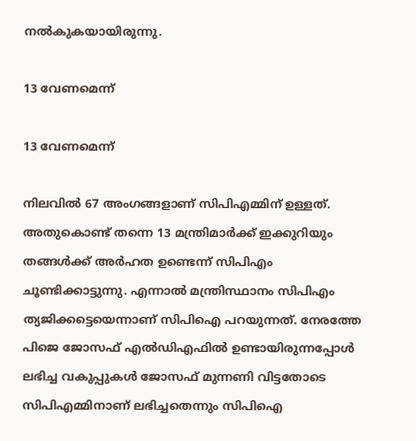നല്‍കുകയായിരുന്നു.

13 വേണമെന്ന്

13 വേണമെന്ന്

നിലവിൽ 67 അംഗങ്ങളാണ് സിപിഎമ്മിന് ഉള്ളത്. അതുകൊണ്ട് തന്നെ 13 മന്ത്രിമാർക്ക് ഇക്കുറിയും തങ്ങൾക്ക് അർഹത ഉണ്ടെന്ന് സിപിഎം ചൂണ്ടിക്കാട്ടുന്നു. എന്നാൽ മന്ത്രിസ്ഥാനം സിപിഎം ത്യജിക്കട്ടെയെന്നാണ് സിപിഐ പറയുന്നത്. നേരത്തേ പിജെ ജോസഫ് എൽഡിഎഫിൽ ഉണ്ടായിരുന്നപ്പോൾ ലഭിച്ച വകുപ്പുകൾ ജോസഫ് മുന്നണി വിട്ടതോടെ സിപിഎമ്മിനാണ് ലഭിച്ചതെന്നും സിപിഐ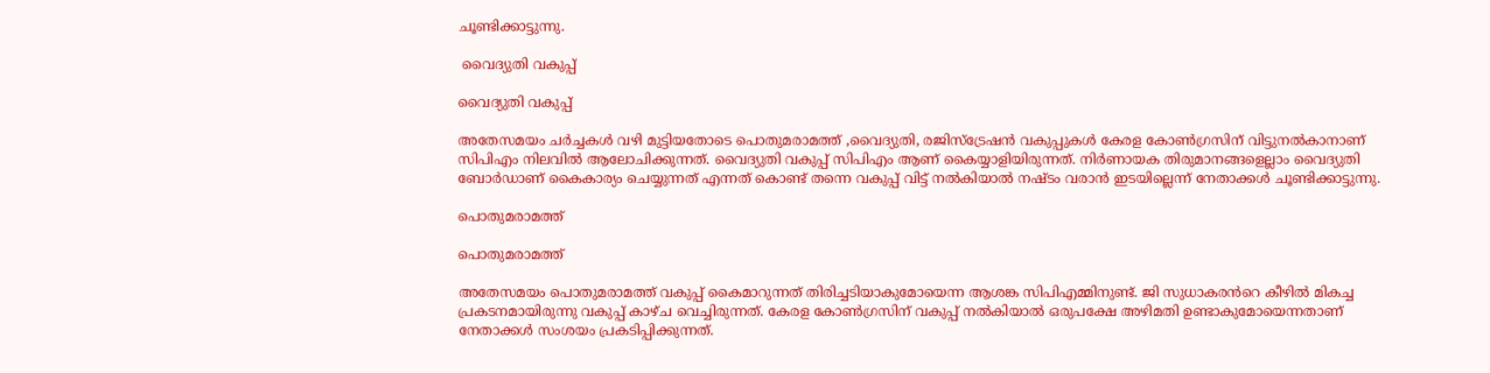ചൂണ്ടിക്കാട്ടുന്നു.

 വൈദ്യുതി വകുപ്പ്

വൈദ്യുതി വകുപ്പ്

അതേസമയം ചർച്ചകൾ വഴി മുട്ടിയതോടെ പൊതുമരാമത്ത് ,വൈദ്യുതി, രജിസ്ട്രേഷൻ വകുപ്പുകൾ കേരള കോൺഗ്രസിന് വിട്ടുനൽകാനാണ് സിപിഎം നിലവിൽ ആലോചിക്കുന്നത്. വൈദ്യുതി വകുപ്പ് സിപിഎം ആണ് കൈയ്യാളിയിരുന്നത്. നിർണായക തിരുമാനങ്ങളെല്ലാം വൈദ്യുതി ബോർഡാണ് കൈകാര്യം ചെയ്യുന്നത് എന്നത് കൊണ്ട് തന്നെ വകുപ്പ് വിട്ട് നൽകിയാൽ നഷ്ടം വരാൻ ഇടയില്ലെന്ന് നേതാക്കൾ ചൂണ്ടിക്കാട്ടുന്നു.

പൊതുമരാമത്ത്

പൊതുമരാമത്ത്

അതേസമയം പൊതുമരാമത്ത് വകുപ്പ് കൈമാറുന്നത് തിരിച്ചടിയാകുമോയെന്ന ആശങ്ക സിപിഎമ്മിനുണ്ട്. ജി സുധാകരൻറെ കീഴിൽ മികച്ച പ്രകടനമായിരുന്നു വകുപ്പ് കാഴ്ച വെച്ചിരുന്നത്. കേരള കോൺഗ്രസിന് വകുപ്പ് നൽകിയാൽ ഒരുപക്ഷേ അഴിമതി ഉണ്ടാകുമോയെന്നതാണ് നേതാക്കൾ സംശയം പ്രകടിപ്പിക്കുന്നത്.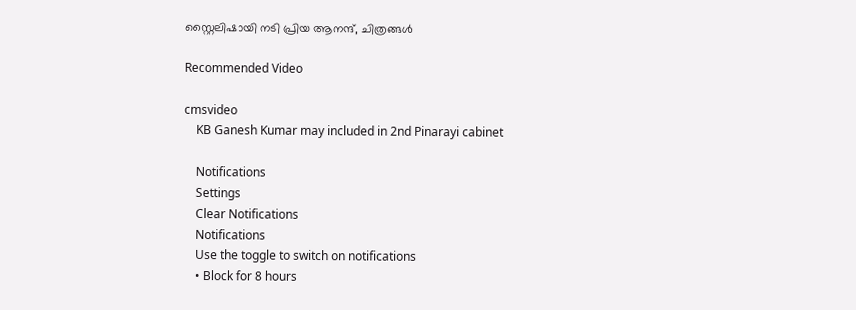സ്റ്റൈലിഷായി നടി പ്രിയ ആനന്ദ്, ചിത്രങ്ങൾ

Recommended Video

cmsvideo
    KB Ganesh Kumar may included in 2nd Pinarayi cabinet

    Notifications
    Settings
    Clear Notifications
    Notifications
    Use the toggle to switch on notifications
    • Block for 8 hours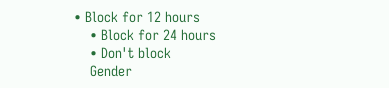• Block for 12 hours
    • Block for 24 hours
    • Don't block
    Gender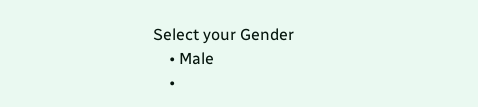Select your Gender
    • Male
    •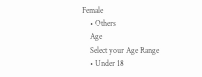Female
    • Others
    Age
    Select your Age Range
    • Under 18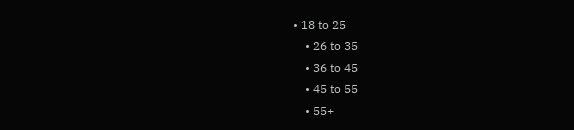• 18 to 25
    • 26 to 35
    • 36 to 45
    • 45 to 55
    • 55+